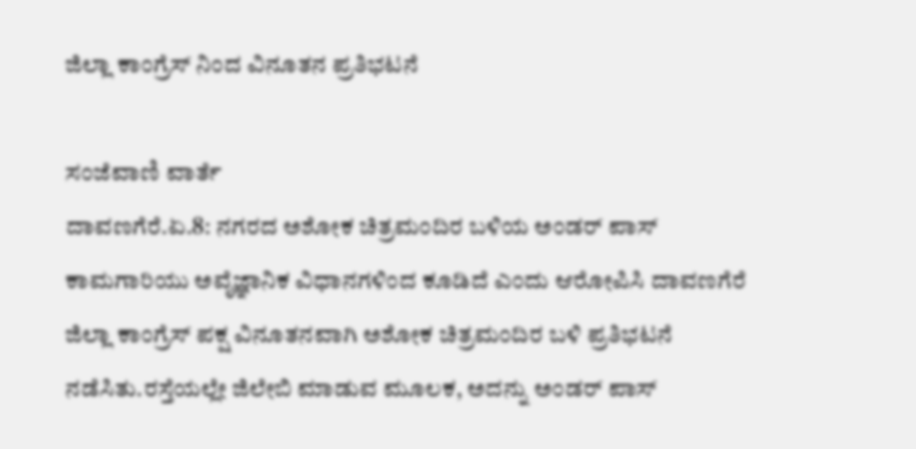ಜಿಲ್ಲಾ ಕಾಂಗ್ರೆಸ್ ನಿಂದ ವಿನೂತನ ಪ್ರತಿಭಟನೆ

ಸಂಜೆವಾಣಿ ವಾರ್ತೆ
ದಾವಣಗೆರೆ.ಏ.8: ನಗರದ ಅಶೋಕ ಚಿತ್ರಮಂದಿರ ಬಳಿಯ ಅಂಡರ್ ಪಾಸ್ ಕಾಮಗಾರಿಯು ಅವೈಜ್ಞಾನಿಕ ವಿಧಾನಗಳಿಂದ ಕೂಡಿದೆ ಎಂದು ಆರೋಪಿಸಿ ದಾವಣಗೆರೆ ಜಿಲ್ಲಾ ಕಾಂಗ್ರೆಸ್ ಪಕ್ಷ ವಿನೂತನವಾಗಿ ಅಶೋಕ ಚಿತ್ರಮಂದಿರ ಬಳಿ ಪ್ರತಿಭಟನೆ ನಡೆಸಿತು.ರಸ್ತೆಯಲ್ಲೇ ಜಿಲೇಬಿ ಮಾಡುವ ಮೂಲಕ, ಅದನ್ನು ಅಂಡರ್ ಪಾಸ್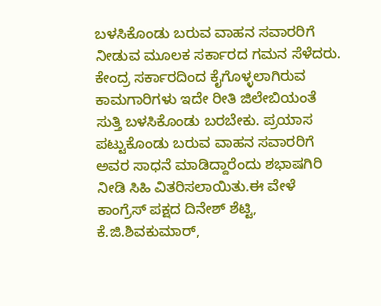ಬಳಸಿಕೊಂಡು ಬರುವ ವಾಹನ ಸವಾರರಿಗೆ ನೀಡುವ ಮೂಲಕ ಸರ್ಕಾರದ ಗಮನ ಸೆಳೆದರು. ಕೇಂದ್ರ ಸರ್ಕಾರದಿಂದ ಕೈಗೊಳ್ಳಲಾಗಿರುವ ಕಾಮಗಾರಿಗಳು ಇದೇ ರೀತಿ ಜಿಲೇಬಿಯಂತೆ ಸುತ್ತಿ ಬಳಸಿಕೊಂಡು ಬರಬೇಕು. ಪ್ರಯಾಸ ಪಟ್ಟುಕೊಂಡು ಬರುವ ವಾಹನ ಸವಾರರಿಗೆ ಅವರ ಸಾಧನೆ ಮಾಡಿದ್ದಾರೆಂದು ಶಭಾಷಗಿರಿ ನೀಡಿ ಸಿಹಿ ವಿತರಿಸಲಾಯಿತು.ಈ ವೇಳೆ ಕಾಂಗ್ರೆಸ್ ಪಕ್ಷದ ದಿನೇಶ್ ಶೆಟ್ಟಿ, ಕೆ.ಜಿ.ಶಿವಕುಮಾರ್,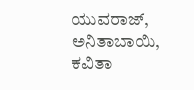ಯುವರಾಜ್, ಅನಿತಾಬಾಯಿ, ಕವಿತಾ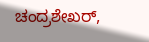ಚಂದ್ರಶೇಖರ್,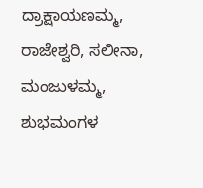ದ್ರಾಕ್ಷಾಯಣಮ್ಮ, ರಾಜೇಶ್ವರಿ, ಸಲೀನಾ, ಮಂಜುಳಮ್ಮ, ಶುಭಮಂಗಳ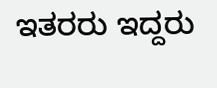ಇತರರು ಇದ್ದರು